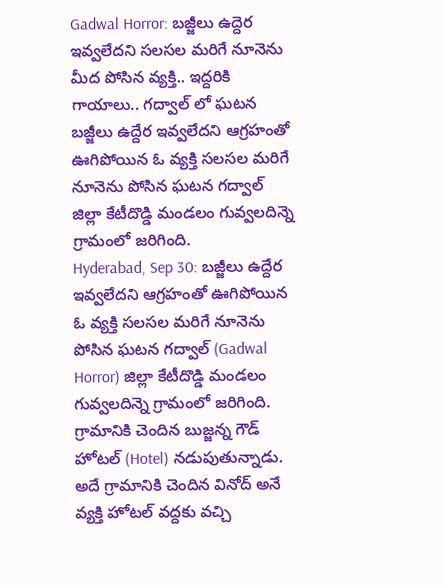Gadwal Horror: బజ్జీలు ఉద్దెర ఇవ్వలేదని సలసల మరిగే నూనెను మీద పోసిన వ్యక్తి.. ఇద్దరికి గాయాలు.. గద్వాల్ లో ఘటన
బజ్జీలు ఉద్దేర ఇవ్వలేదని ఆగ్రహంతో ఊగిపోయిన ఓ వ్యక్తి సలసల మరిగే నూనెను పోసిన ఘటన గద్వాల్ జిల్లా కేటీదొడ్డి మండలం గువ్వలదిన్నె గ్రామంలో జరిగింది.
Hyderabad, Sep 30: బజ్జీలు ఉద్దేర ఇవ్వలేదని ఆగ్రహంతో ఊగిపోయిన ఓ వ్యక్తి సలసల మరిగే నూనెను పోసిన ఘటన గద్వాల్ (Gadwal Horror) జిల్లా కేటీదొడ్డి మండలం గువ్వలదిన్నె గ్రామంలో జరిగింది. గ్రామానికి చెందిన బుజ్జన్న గౌడ్ హోటల్ (Hotel) నడుపుతున్నాడు. అదే గ్రామానికి చెందిన వినోద్ అనే వ్యక్తి హోటల్ వద్దకు వచ్చి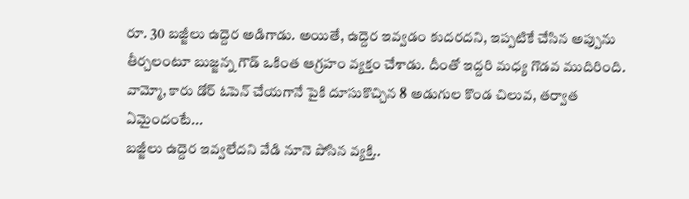రూ. 30 బజ్జీలు ఉద్దెర అడిగాడు. అయితే, ఉద్దెర ఇవ్వడం కుదరదని, ఇప్పటికే చేసిన అప్పును తీర్చలంటూ బుజ్జన్న గౌడ్ ఒకింత ఆగ్రహం వ్యక్తం చేశాడు. దీంతో ఇద్దరి మధ్య గొడవ ముదిరింది.
వామ్మో, కారు డోర్ ఓపెన్ చేయగానే పైకి దూసుకొచ్చిన 8 అడుగుల కొండ చిలువ, తర్వాత ఏమైందంటే...
బజ్జీలు ఉద్దెర ఇవ్వలేదని వేడి నూనె పోసిన వ్యక్తి..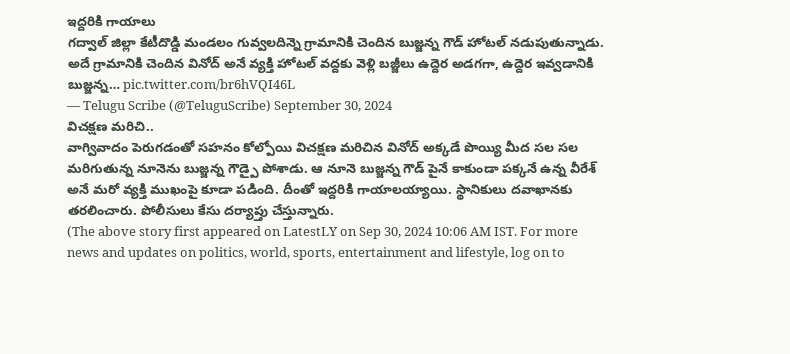ఇద్దరికి గాయాలు
గద్వాల్ జిల్లా కేటీదొడ్డి మండలం గువ్వలదిన్నె గ్రామానికి చెందిన బుజ్జన్న గౌడ్ హోటల్ నడుపుతున్నాడు.
అదే గ్రామానికి చెందిన వినోద్ అనే వ్యక్తి హోటల్ వద్దకు వెళ్లి బజ్జీలు ఉద్దెర అడగగా, ఉద్దెర ఇవ్వడానికి బుజ్జన్న… pic.twitter.com/br6hVQI46L
— Telugu Scribe (@TeluguScribe) September 30, 2024
విచక్షణ మరిచి..
వాగ్వివాదం పెరుగడంతో సహనం కోల్పోయి విచక్షణ మరిచిన వినోద్ అక్కడే పొయ్యి మీద సల సల మరిగుతున్న నూనెను బుజ్జన్న గౌడ్పై పోశాడు. ఆ నూనె బుజ్జన్న గౌడ్ పైనే కాకుండా పక్కనే ఉన్న వీరేశ్ అనే మరో వ్యక్తి ముఖంపై కూడా పడింది. దీంతో ఇద్దరికి గాయాలయ్యాయి. స్థానికులు దవాఖానకు తరలించారు. పోలీసులు కేసు దర్యాప్తు చేస్తున్నారు.
(The above story first appeared on LatestLY on Sep 30, 2024 10:06 AM IST. For more news and updates on politics, world, sports, entertainment and lifestyle, log on to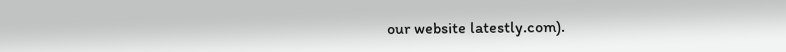our website latestly.com).